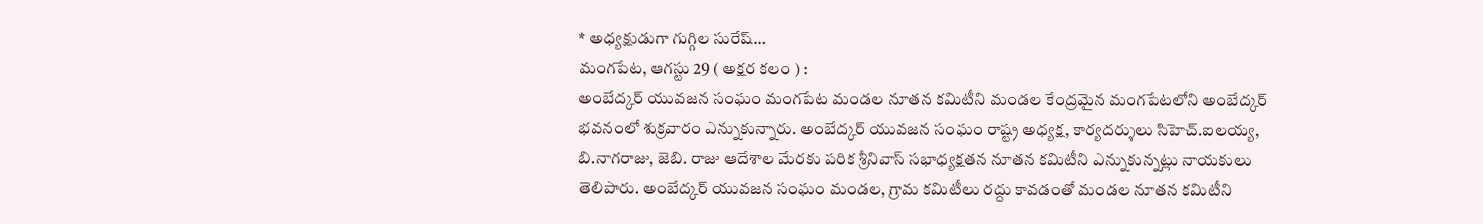* అధ్యక్షుడుగా గుగ్గిల సురేష్…
మంగపేట, ఆగస్టు 29 ( అక్షర కలం ) :
అంబేద్కర్ యువజన సంఘం మంగపేట మండల నూతన కమిటీని మండల కేంద్రమైన మంగపేటలోని అంబేద్కర్ భవనంలో శుక్రవారం ఎన్నుకున్నారు. అంబేద్కర్ యువజన సంఘం రాష్ట్ర అధ్యక్ష, కార్యదర్శులు సిహెచ్.ఐలయ్య, బి.నాగరాజు, జెబి. రాజు ఆదేశాల మేరకు పరిక శ్రీనివాస్ సభాధ్యక్షతన నూతన కమిటీని ఎన్నుకున్నట్లు నాయకులు తెలిపారు. అంబేద్కర్ యువజన సంఘం మండల, గ్రామ కమిటీలు రద్దు కావడంతో మండల నూతన కమిటీని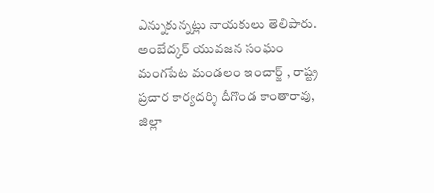ఎన్నుకున్నట్లు నాయకులు తెలిపారు. అంబేద్కర్ యువజన సంఘం మంగపేట మండలం ఇంచార్జ్ , రాష్ట్ర ప్రచార కార్యదర్శి దీగొండ కాంతారావు, జిల్లా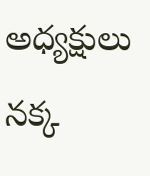అధ్యక్షులు నక్క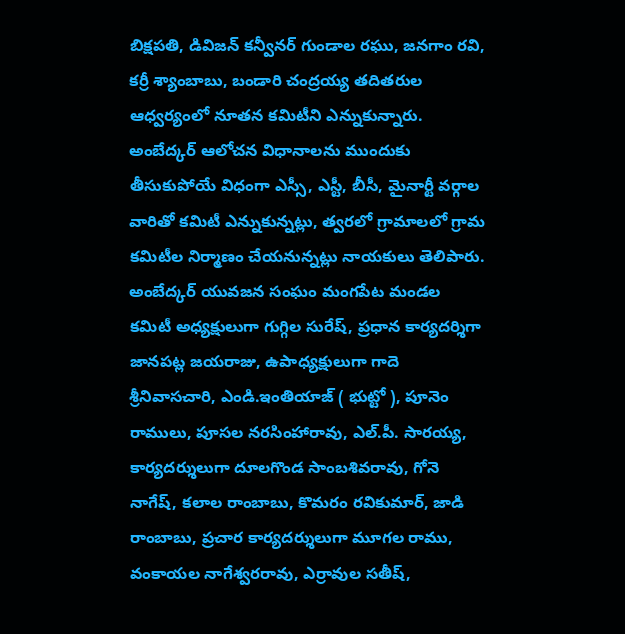బిక్షపతి, డివిజన్ కన్వీనర్ గుండాల రఘు, జనగాం రవి, కర్రీ శ్యాంబాబు, బండారి చంద్రయ్య తదితరుల ఆధ్వర్యంలో నూతన కమిటీని ఎన్నుకున్నారు. అంబేద్కర్ ఆలోచన విధానాలను ముందుకు తీసుకుపోయే విధంగా ఎస్సీ, ఎస్టీ, బీసీ, మైనార్టీ వర్గాల వారితో కమిటీ ఎన్నుకున్నట్లు, త్వరలో గ్రామాలలో గ్రామ కమిటీల నిర్మాణం చేయనున్నట్లు నాయకులు తెలిపారు. అంబేద్కర్ యువజన సంఘం మంగపేట మండల కమిటీ అధ్యక్షులుగా గుగ్గిల సురేష్, ప్రధాన కార్యదర్శిగా జానపట్ల జయరాజు, ఉపాధ్యక్షులుగా గాదె శ్రీనివాసచారి, ఎండి.ఇంతియాజ్ ( భుట్టో ), పూనెం రాములు, పూసల నరసింహారావు, ఎల్.పీ. సారయ్య, కార్యదర్శులుగా దూలగొండ సాంబశివరావు, గోనె నాగేష్, కలాల రాంబాబు, కొమరం రవికుమార్, జాడి రాంబాబు, ప్రచార కార్యదర్శులుగా మూగల రాము, వంకాయల నాగేశ్వరరావు, ఎర్రావుల సతీష్,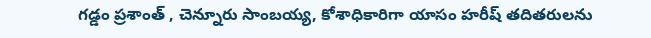గడ్డం ప్రశాంత్ , చెన్నూరు సాంబయ్య, కోశాధికారిగా యాసం హరీష్ తదితరులను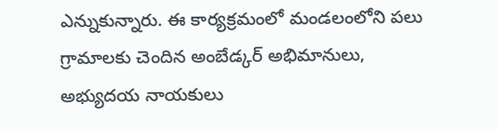ఎన్నుకున్నారు. ఈ కార్యక్రమంలో మండలంలోని పలు గ్రామాలకు చెందిన అంబేడ్కర్ అభిమానులు, అభ్యుదయ నాయకులు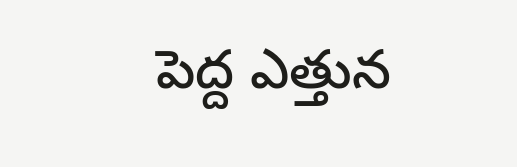పెద్ద ఎత్తున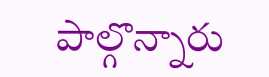పాల్గొన్నారు